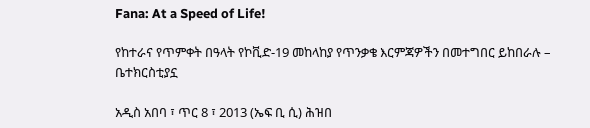Fana: At a Speed of Life!

የከተራና የጥምቀት በዓላት የኮቪድ-19 መከላከያ የጥንቃቄ እርምጃዎችን በመተግበር ይከበራሉ – ቤተክርስቲያኗ

አዲስ አበባ ፣ ጥር 8 ፣ 2013 (ኤፍ ቢ ሲ) ሕዝበ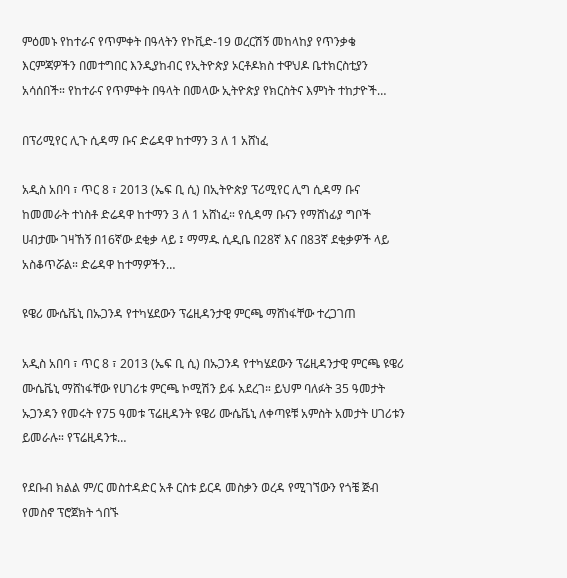ምዕመኑ የከተራና የጥምቀት በዓላትን የኮቪድ-19 ወረርሽኝ መከላከያ የጥንቃቄ እርምጃዎችን በመተግበር እንዲያከብር የኢትዮጵያ ኦርቶዶክስ ተዋህዶ ቤተክርስቲያን አሳሰበች። የከተራና የጥምቀት በዓላት በመላው ኢትዮጵያ የክርስትና እምነት ተከታዮች…

በፕሪሚየር ሊጉ ሲዳማ ቡና ድሬዳዋ ከተማን 3 ለ 1 አሸነፈ

አዲስ አበባ ፣ ጥር 8 ፣ 2013 (ኤፍ ቢ ሲ) በኢትዮጵያ ፕሪሚየር ሊግ ሲዳማ ቡና ከመመራት ተነስቶ ድሬዳዋ ከተማን 3 ለ 1 አሸነፈ። የሲዳማ ቡናን የማሸነፊያ ግቦች ሀብታሙ ገዛኸኝ በ16ኛው ደቂቃ ላይ ፤ ማማዱ ሲዲቤ በ28ኛ እና በ83ኛ ደቂቃዎች ላይ አስቆጥሯል። ድሬዳዋ ከተማዎችን…

ዩዌሪ ሙሴቬኒ በኡጋንዳ የተካሄደውን ፕሬዚዳንታዊ ምርጫ ማሸነፋቸው ተረጋገጠ

አዲስ አበባ ፣ ጥር 8 ፣ 2013 (ኤፍ ቢ ሲ) በኡጋንዳ የተካሄደውን ፕሬዚዳንታዊ ምርጫ ዩዌሪ ሙሴቬኒ ማሸነፋቸው የሀገሪቱ ምርጫ ኮሚሽን ይፋ አደረገ። ይህም ባለፉት 35 ዓመታት ኡጋንዳን የመሩት የ75 ዓመቱ ፕሬዚዳንት ዩዌሪ ሙሴቬኒ ለቀጣዩቹ አምስት አመታት ሀገሪቱን ይመራሉ። የፕሬዚዳንቱ…

የደቡብ ክልል ም/ር መስተዳድር አቶ ርስቱ ይርዳ መስቃን ወረዳ የሚገኘውን የጎቼ ጅብ የመስኖ ፕሮጀክት ጎበኙ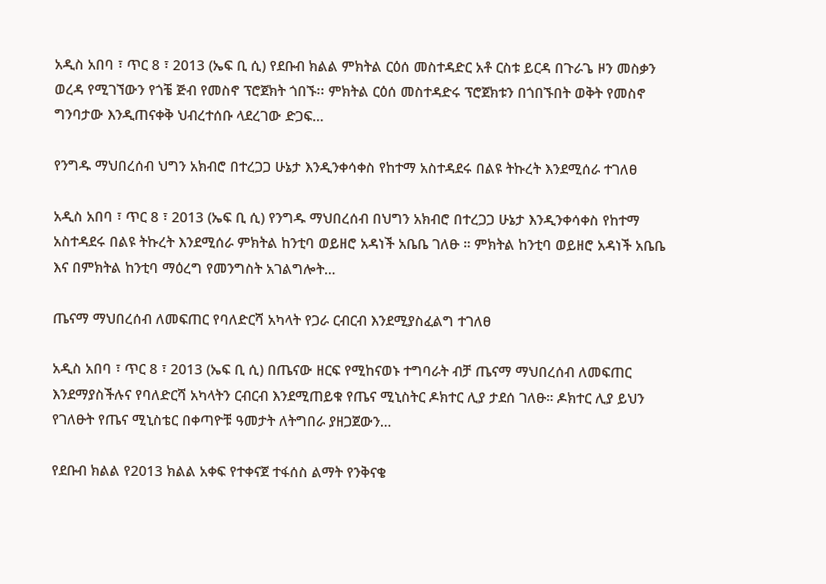አዲስ አበባ ፣ ጥር 8 ፣ 2013 (ኤፍ ቢ ሲ) የደቡብ ክልል ምክትል ርዕሰ መስተዳድር አቶ ርስቱ ይርዳ በጉራጌ ዞን መስቃን ወረዳ የሚገኘውን የጎቼ ጅብ የመስኖ ፕሮጀክት ጎበኙ፡፡ ምክትል ርዕሰ መስተዳድሩ ፕሮጀክቱን በጎበኙበት ወቅት የመስኖ ግንባታው እንዲጠናቀቅ ህብረተሰቡ ላደረገው ድጋፍ…

የንግዱ ማህበረሰብ ህግን አክብሮ በተረጋጋ ሁኔታ እንዲንቀሳቀስ የከተማ አስተዳደሩ በልዩ ትኩረት እንደሚሰራ ተገለፀ

አዲስ አበባ ፣ ጥር 8 ፣ 2013 (ኤፍ ቢ ሲ) የንግዱ ማህበረሰብ በህግን አክብሮ በተረጋጋ ሁኔታ እንዲንቀሳቀስ የከተማ አስተዳደሩ በልዩ ትኩረት እንደሚሰራ ምክትል ከንቲባ ወይዘሮ አዳነች አቤቤ ገለፁ ። ምክትል ከንቲባ ወይዘሮ አዳነች አቤቤ እና በምክትል ከንቲባ ማዕረግ የመንግስት አገልግሎት…

ጤናማ ማህበረሰብ ለመፍጠር የባለድርሻ አካላት የጋራ ርብርብ እንደሚያስፈልግ ተገለፀ

አዲስ አበባ ፣ ጥር 8 ፣ 2013 (ኤፍ ቢ ሲ) በጤናው ዘርፍ የሚከናወኑ ተግባራት ብቻ ጤናማ ማህበረሰብ ለመፍጠር እንደማያስችሉና የባለድርሻ አካላትን ርብርብ እንደሚጠይቁ የጤና ሚኒስትር ዶክተር ሊያ ታደሰ ገለፁ። ዶክተር ሊያ ይህን የገለፁት የጤና ሚኒስቴር በቀጣዮቹ ዓመታት ለትግበራ ያዘጋጀውን…

የደቡብ ክልል የ2013 ክልል አቀፍ የተቀናጀ ተፋሰስ ልማት የንቅናቄ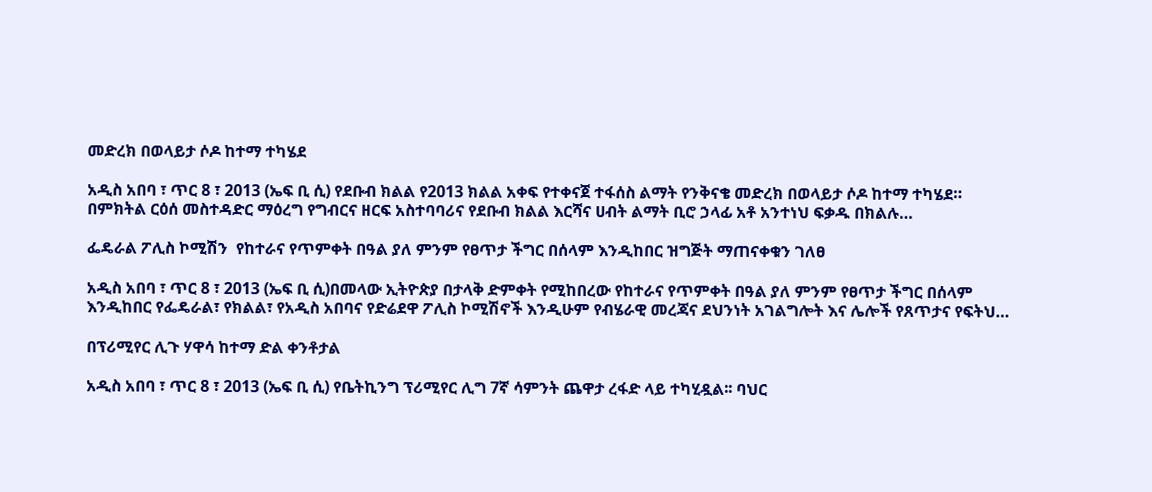መድረክ በወላይታ ሶዶ ከተማ ተካሄደ

አዲስ አበባ ፣ ጥር 8 ፣ 2013 (ኤፍ ቢ ሲ) የደቡብ ክልል የ2013 ክልል አቀፍ የተቀናጀ ተፋሰስ ልማት የንቅናቄ መድረክ በወላይታ ሶዶ ከተማ ተካሄደ። በምክትል ርዕሰ መስተዳድር ማዕረግ የግብርና ዘርፍ አስተባባሪና የደቡብ ክልል እርሻና ሀብት ልማት ቢሮ ኃላፊ አቶ አንተነህ ፍቃዱ በክልሉ…

ፌዴራል ፖሊስ ኮሚሽን  የከተራና የጥምቀት በዓል ያለ ምንም የፀጥታ ችግር በሰላም እንዲከበር ዝግጅት ማጠናቀቁን ገለፀ

አዲስ አበባ ፣ ጥር 8 ፣ 2013 (ኤፍ ቢ ሲ)በመላው ኢትዮጵያ በታላቅ ድምቀት የሚከበረው የከተራና የጥምቀት በዓል ያለ ምንም የፀጥታ ችግር በሰላም እንዲከበር የፌዴራል፣ የክልል፣ የአዲስ አበባና የድሬደዋ ፖሊስ ኮሚሽኖች እንዲሁም የብሄራዊ መረጃና ደህንነት አገልግሎት እና ሌሎች የጸጥታና የፍትህ…

በፕሪሚየር ሊጉ ሃዋሳ ከተማ ድል ቀንቶታል

አዲስ አበባ ፣ ጥር 8 ፣ 2013 (ኤፍ ቢ ሲ) የቤትኪንግ ፕሪሚየር ሊግ 7ኛ ሳምንት ጨዋታ ረፋድ ላይ ተካሂዷል፡፡ ባህር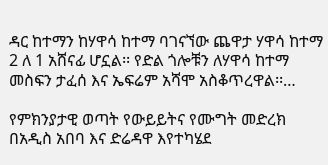ዳር ከተማን ከሃዋሳ ከተማ ባገናኘው ጨዋታ ሃዋሳ ከተማ 2 ለ 1 አሸናፊ ሆኗል፡፡ የድል ጎሎቹን ለሃዋሳ ከተማ መስፍን ታፈሰ እና ኤፍሬም አሻሞ አስቆጥረዋል፡፡…

የምክንያታዊ ወጣት የውይይትና የሙግት መድረክ በአዲስ አበባ እና ድሬዳዋ እየተካሄደ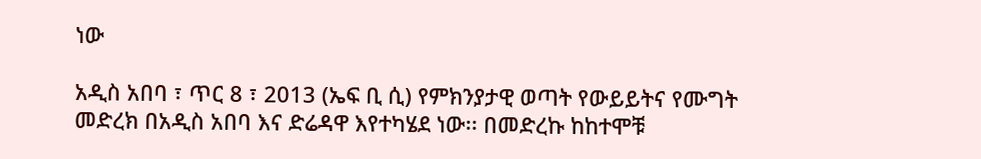ነው

አዲስ አበባ ፣ ጥር 8 ፣ 2013 (ኤፍ ቢ ሲ) የምክንያታዊ ወጣት የውይይትና የሙግት መድረክ በአዲስ አበባ እና ድሬዳዋ እየተካሄደ ነው፡፡ በመድረኩ ከከተሞቹ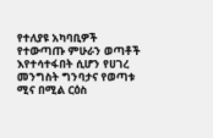የተለያዩ አካባቢዎች የተውጣጡ ምሁራን ወጣቶች እየተሳተፋበት ሲሆን የሀገረ መንግስት ግንባታና የወጣቱ ሚና በሚል ርዕስ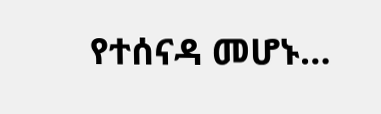የተሰናዳ መሆኑ…